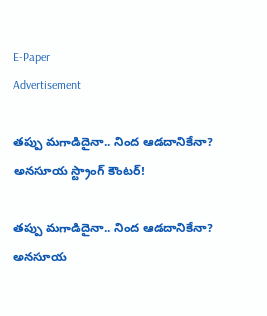E-Paper
Advertisement

తప్పు మగాడిదైనా.. నింద ఆడదానికేనా? అనసూయ స్ట్రాంగ్ కౌంటర్!

తప్పు మగాడిదైనా.. నింద ఆడదానికేనా? అనసూయ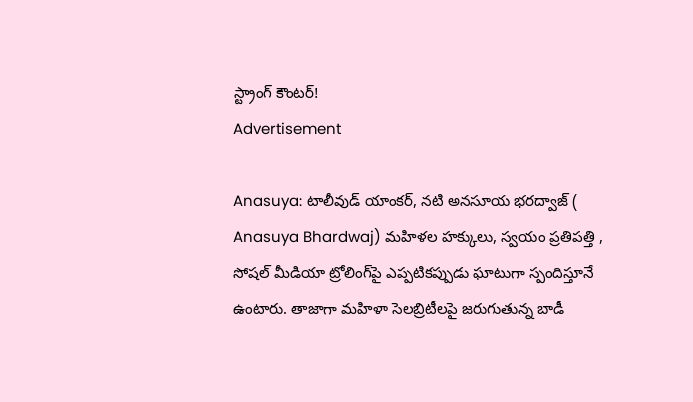స్ట్రాంగ్ కౌంటర్!
Advertisement

Anasuya: టాలీవుడ్ యాంకర్, నటి అనసూయ భరద్వాజ్ ( Anasuya Bhardwaj) మహిళల హక్కులు, స్వయం ప్రతిపత్తి , సోషల్ మీడియా ట్రోలింగ్‌పై ఎప్పటికప్పుడు ఘాటుగా స్పందిస్తూనే ఉంటారు. తాజాగా మహిళా సెలబ్రిటీలపై జరుగుతున్న బాడీ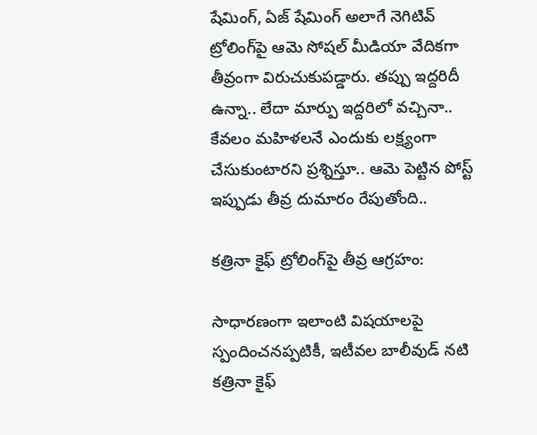షేమింగ్, ఏజ్ షేమింగ్ అలాగే నెగిటివ్ ట్రోలింగ్‌పై ఆమె సోషల్ మీడియా వేదికగా తీవ్రంగా విరుచుకుపడ్డారు. తప్పు ఇద్దరిదీ ఉన్నా.. లేదా మార్పు ఇద్దరిలో వచ్చినా.. కేవలం మహిళలనే ఎందుకు లక్ష్యంగా చేసుకుంటారని ప్రశ్నిస్తూ.. ఆమె పెట్టిన పోస్ట్ ఇప్పుడు తీవ్ర దుమారం రేపుతోంది..

కత్రినా కైఫ్ ట్రోలింగ్‌పై తీవ్ర ఆగ్రహం:

సాధారణంగా ఇలాంటి విషయాలపై స్పందించనప్పటికీ, ఇటీవల బాలీవుడ్ నటి కత్రినా కైఫ్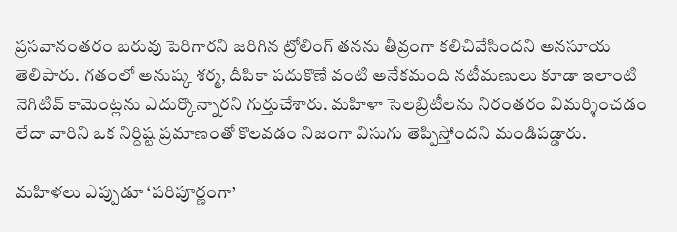ప్రసవానంతరం బరువు పెరిగారని జరిగిన ట్రోలింగ్ తనను తీవ్రంగా కలిచివేసిందని అనసూయ తెలిపారు. గతంలో అనుష్క శర్మ, దీపికా పదుకొణే వంటి అనేకమంది నటీమణులు కూడా ఇలాంటి నెగిటివ్ కామెంట్లను ఎదుర్కొన్నారని గుర్తుచేశారు. మహిళా సెలబ్రిటీలను నిరంతరం విమర్శించడం లేదా వారిని ఒక నిర్దిష్ట ప్రమాణంతో కొలవడం నిజంగా విసుగు తెప్పిస్తోందని మండిపడ్డారు.

మహిళలు ఎప్పుడూ ‘పరిపూర్ణంగా’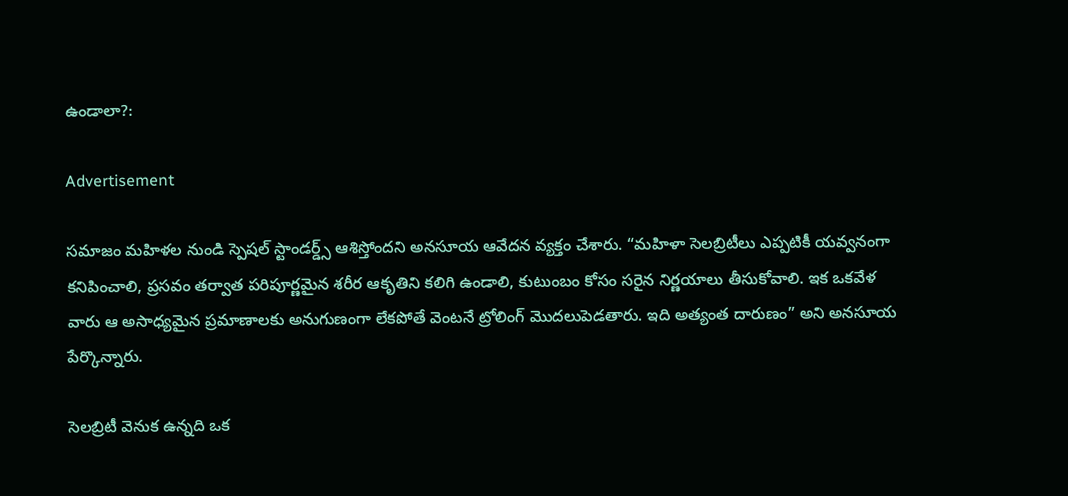ఉండాలా?:

Advertisement

సమాజం మహిళల నుండి స్పెషల్ స్టాండర్డ్స్ ఆశిస్తోందని అనసూయ ఆవేదన వ్యక్తం చేశారు. “మహిళా సెలబ్రిటీలు ఎప్పటికీ యవ్వనంగా కనిపించాలి, ప్రసవం తర్వాత పరిపూర్ణమైన శరీర ఆకృతిని కలిగి ఉండాలి, కుటుంబం కోసం సరైన నిర్ణయాలు తీసుకోవాలి. ఇక ఒకవేళ వారు ఆ అసాధ్యమైన ప్రమాణాలకు అనుగుణంగా లేకపోతే వెంటనే ట్రోలింగ్ మొదలుపెడతారు. ఇది అత్యంత దారుణం” అని అనసూయ పేర్కొన్నారు.

సెలబ్రిటీ వెనుక ఉన్నది ఒక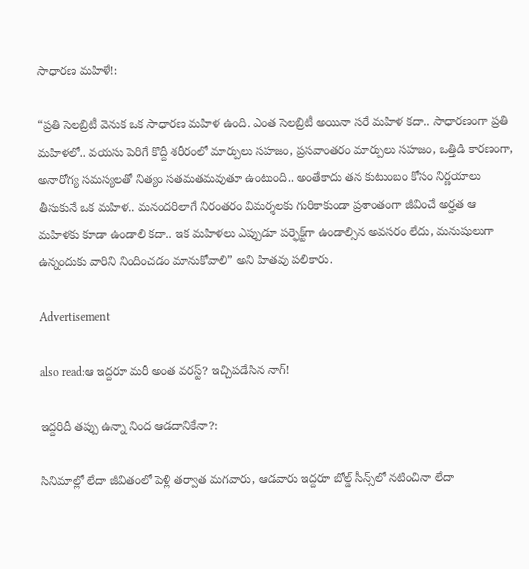సాధారణ మహిళే!:

“ప్రతి సెలబ్రిటీ వెనుక ఒక సాధారణ మహిళ ఉంది. ఎంత సెలబ్రిటీ అయినా సరే మహిళ కదా.. సాధారణంగా ప్రతి మహిళలో.. వయసు పెరిగే కొద్దీ శరీరంలో మార్పులు సహజం, ప్రసవాంతరం మార్పులు సహజం, ఒత్తిడి కారణంగా, అనారోగ్య సమస్యలతో నిత్యం సతమతమవుతూ ఉంటుంది.. అంతేకాదు తన కుటుంబం కోసం నిర్ణయాలు తీసుకునే ఒక మహిళ.. మనందరిలాగే నిరంతరం విమర్శలకు గురికాకుండా ప్రశాంతంగా జీవించే అర్హత ఆ మహిళకు కూడా ఉండాలి కదా.. ఇక మహిళలు ఎప్పుడూ పర్ఫెక్ట్‌గా ఉండాల్సిన అవసరం లేదు, మనుషులుగా ఉన్నందుకు వారిని నిందించడం మానుకోవాలి” అని హితవు పలికారు.

Advertisement

also read:ఆ ఇద్దరూ మరీ అంత వరస్ట్? ఇచ్చిపడేసిన నాగ్!

ఇద్దరిదీ తప్పు ఉన్నా నింద ఆడదానికేనా?:

సినిమాల్లో లేదా జీవితంలో పెళ్లి తర్వాత మగవారు, ఆడవారు ఇద్దరూ బోల్డ్ సీన్స్‌లో నటించినా లేదా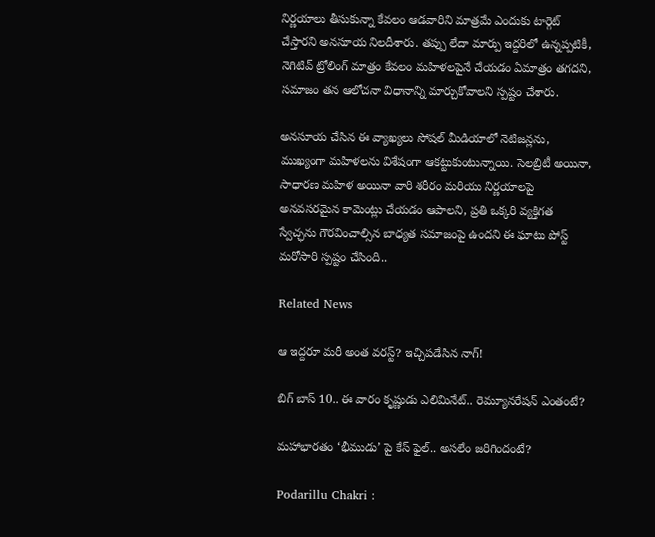నిర్ణయాలు తీసుకున్నా కేవలం ఆడవారిని మాత్రమే ఎందుకు టార్గెట్ చేస్తారని అనసూయ నిలదీశారు. తప్పు లేదా మార్పు ఇద్దరిలో ఉన్నప్పటికీ, నెగిటివ్ ట్రోలింగ్ మాత్రం కేవలం మహిళలపైనే చేయడం ఏమాత్రం తగదని, సమాజం తన ఆలోచనా విధానాన్ని మార్చుకోవాలని స్పష్టం చేశారు.

అనసూయ చేసిన ఈ వ్యాఖ్యలు సోషల్ మీడియాలో నెటిజన్లను, ముఖ్యంగా మహిళలను విశేషంగా ఆకట్టుకుంటున్నాయి. సెలబ్రిటీ అయినా, సాధారణ మహిళ అయినా వారి శరీరం మరియు నిర్ణయాలపై అనవసరమైన కామెంట్లు చేయడం ఆపాలని, ప్రతి ఒక్కరి వ్యక్తిగత స్వేచ్ఛను గౌరవించాల్సిన బాధ్యత సమాజంపై ఉందని ఈ ఘాటు పోస్ట్ మరోసారి స్పష్టం చేసింది..

Related News

ఆ ఇద్దరూ మరీ అంత వరస్ట్? ఇచ్చిపడేసిన నాగ్!

బిగ్ బాస్ 10.. ఈ వారం కృష్ణుడు ఎలిమినేట్.. రెమ్యూనరేషన్ ఎంతంటే?

మహాభారతం ‘భీముడు’ పై కేస్ ఫైల్.. అసలేం జరిగిందంటే?

Podarillu Chakri :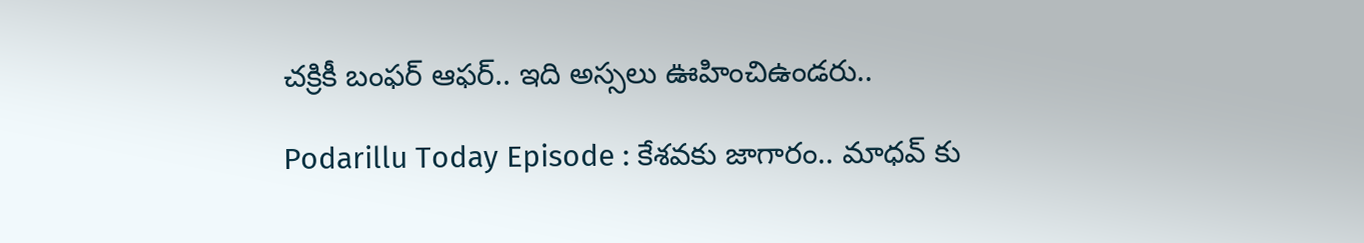చక్రికీ బంఫర్ ఆఫర్.. ఇది అస్సలు ఊహించిఉండరు..

Podarillu Today Episode : కేశవకు జాగారం.. మాధవ్ కు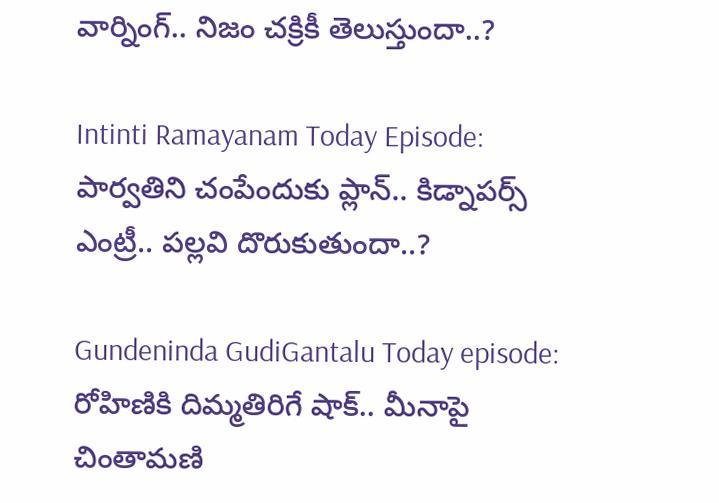వార్నింగ్.. నిజం చక్రికీ తెలుస్తుందా..?

Intinti Ramayanam Today Episode: పార్వతిని చంపేందుకు ప్లాన్.. కిడ్నాపర్స్ ఎంట్రీ.. పల్లవి దొరుకుతుందా..?

Gundeninda GudiGantalu Today episode: రోహిణికి దిమ్మతిరిగే షాక్.. మీనాపై చింతామణి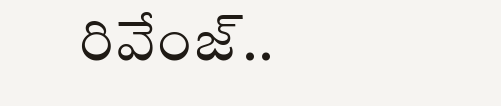రివేంజ్..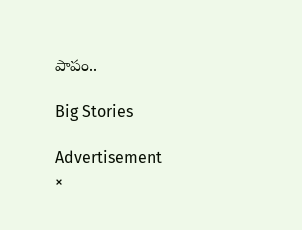పాపం..

Big Stories

Advertisement
×